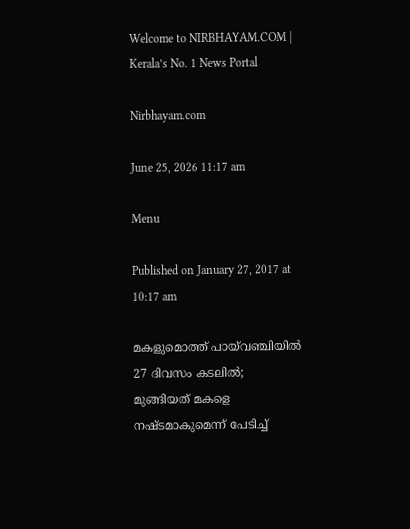Welcome to NIRBHAYAM.COM | Kerala’s No. 1 News Portal

Nirbhayam.com

June 25, 2026 11:17 am

Menu

Published on January 27, 2017 at 10:17 am

മകളുമൊത്ത് പായ്‌വഞ്ചിയില്‍ 27 ദിവസം കടലില്‍; മുങ്ങിയത് മകളെ നഷ്ടമാകുമെന്ന് പേടിച്ച്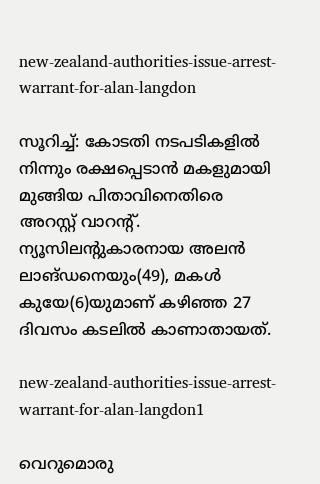new-zealand-authorities-issue-arrest-warrant-for-alan-langdon

സൂറിച്ച്: കോടതി നടപടികളില്‍ നിന്നും രക്ഷപ്പെടാന്‍ മകളുമായി മുങ്ങിയ പിതാവിനെതിരെ അറസ്റ്റ് വാറന്റ്. ന്യൂസിലന്റുകാരനായ അലന്‍ ലാങ്ഡനെയും(49), മകള്‍ കുയേ(6)യുമാണ് കഴിഞ്ഞ 27 ദിവസം കടലില്‍ കാണാതായത്.

new-zealand-authorities-issue-arrest-warrant-for-alan-langdon1

വെറുമൊരു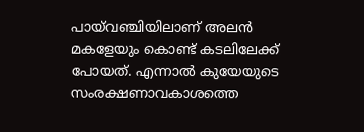പായ്‌വഞ്ചിയിലാണ് അലന്‍ മകളേയും കൊണ്ട് കടലിലേക്ക് പോയത്. എന്നാല്‍ കുയേയുടെ സംരക്ഷണാവകാശത്തെ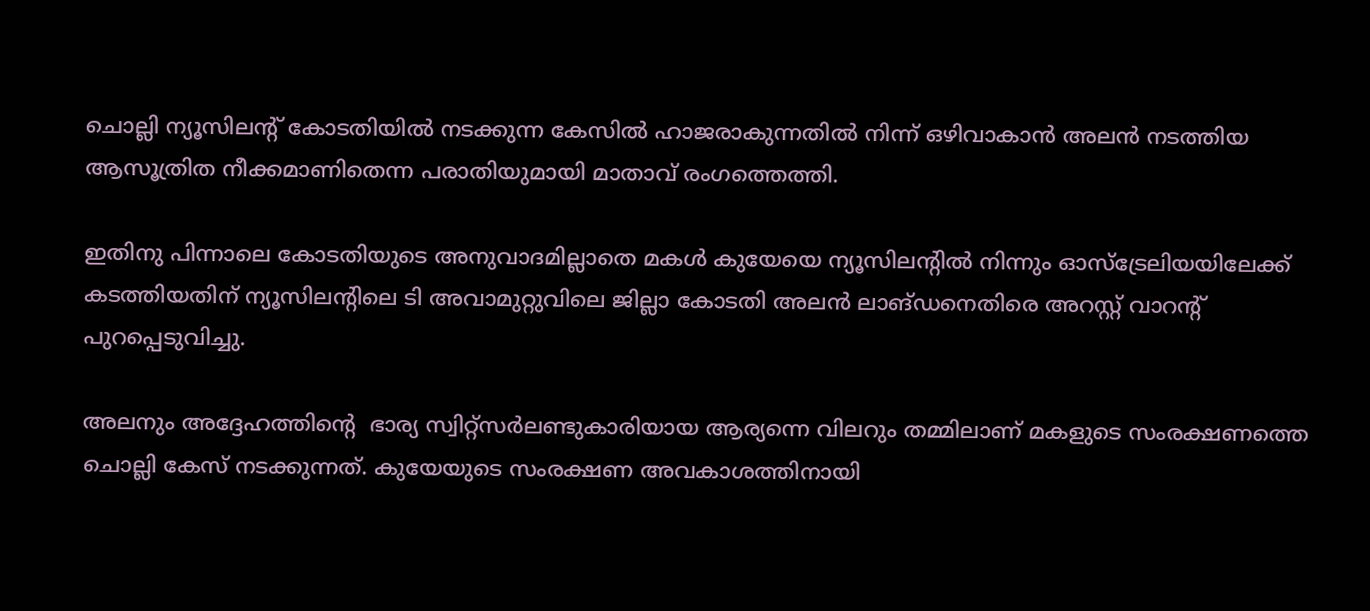ചൊല്ലി ന്യൂസിലന്റ് കോടതിയില്‍ നടക്കുന്ന കേസില്‍ ഹാജരാകുന്നതില്‍ നിന്ന് ഒഴിവാകാന്‍ അലന്‍ നടത്തിയ ആസൂത്രിത നീക്കമാണിതെന്ന പരാതിയുമായി മാതാവ് രംഗത്തെത്തി.

ഇതിനു പിന്നാലെ കോടതിയുടെ അനുവാദമില്ലാതെ മകള്‍ കുയേയെ ന്യൂസിലന്റില്‍ നിന്നും ഓസ്‌ട്രേലിയയിലേക്ക് കടത്തിയതിന് ന്യൂസിലന്റിലെ ടി അവാമുറ്റുവിലെ ജില്ലാ കോടതി അലന്‍ ലാങ്ഡനെതിരെ അറസ്റ്റ് വാറന്റ് പുറപ്പെടുവിച്ചു.

അലനും അദ്ദേഹത്തിന്റെ  ഭാര്യ സ്വിറ്റ്‌സര്‍ലണ്ടുകാരിയായ ആര്യന്നെ വിലറും തമ്മിലാണ് മകളുടെ സംരക്ഷണത്തെ ചൊല്ലി കേസ് നടക്കുന്നത്. കുയേയുടെ സംരക്ഷണ അവകാശത്തിനായി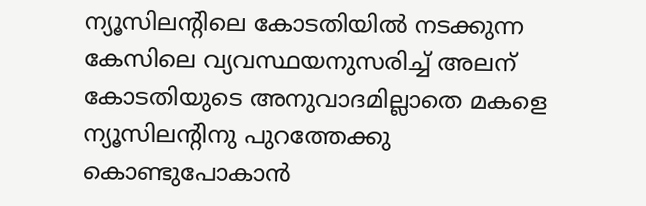ന്യൂസിലന്റിലെ കോടതിയില്‍ നടക്കുന്ന കേസിലെ വ്യവസ്ഥയനുസരിച്ച് അലന് കോടതിയുടെ അനുവാദമില്ലാതെ മകളെ ന്യൂസിലന്റിനു പുറത്തേക്കു കൊണ്ടുപോകാന്‍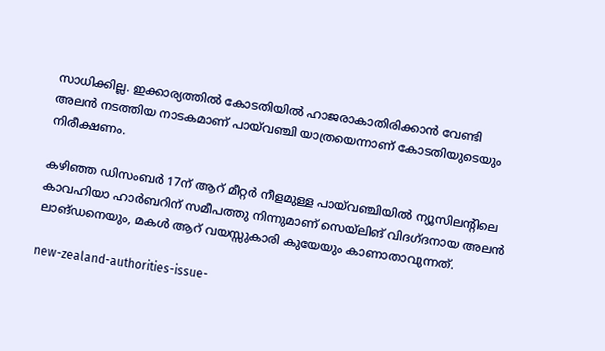സാധിക്കില്ല. ഇക്കാര്യത്തില്‍ കോടതിയില്‍ ഹാജരാകാതിരിക്കാന്‍ വേണ്ടി അലന്‍ നടത്തിയ നാടകമാണ് പായ്‌വഞ്ചി യാത്രയെന്നാണ് കോടതിയുടെയും നിരീക്ഷണം.

കഴിഞ്ഞ ഡിസംബര്‍ 17ന് ആറ് മീറ്റര്‍ നീളമുള്ള പായ്‌വഞ്ചിയില്‍ ന്യൂസിലന്റിലെ കാവഹിയാ ഹാര്‍ബറിന് സമീപത്തു നിന്നുമാണ് സെയ്‌ലിങ് വിദഗ്ദനായ അലന്‍ ലാങ്ഡനെയും, മകള്‍ ആറ് വയസ്സുകാരി കുയേയും കാണാതാവുന്നത്.

new-zealand-authorities-issue-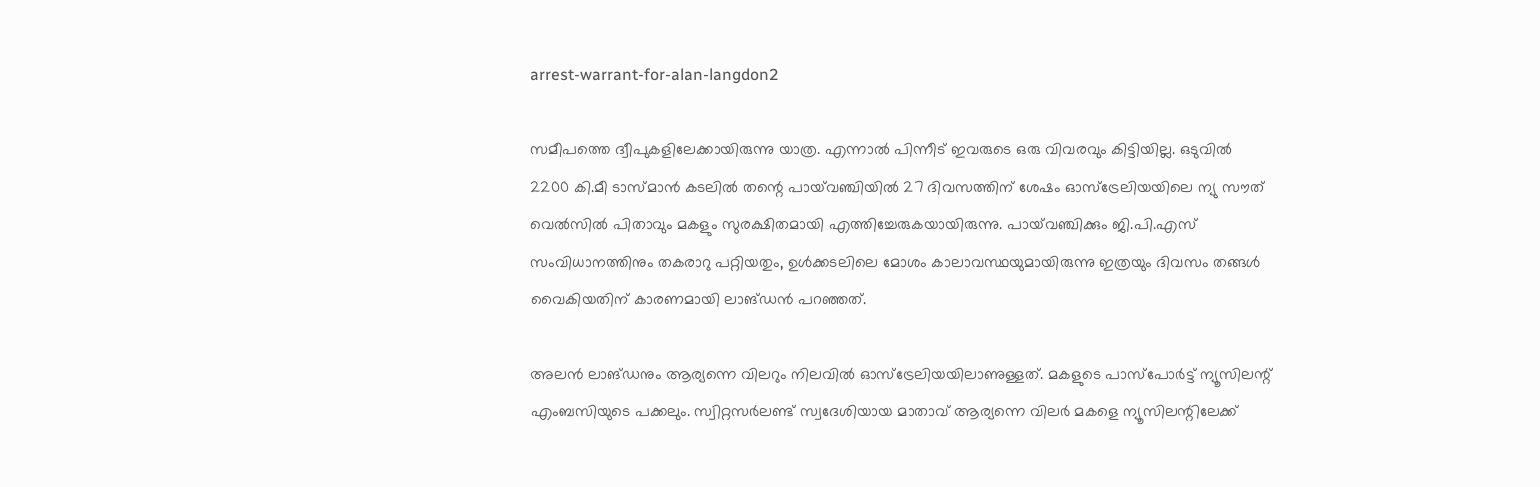arrest-warrant-for-alan-langdon2

സമീപത്തെ ദ്വീപുകളിലേക്കായിരുന്നു യാത്ര. എന്നാല്‍ പിന്നീട് ഇവരുടെ ഒരു വിവരവും കിട്ടിയില്ല. ഒടുവില്‍ 2200 കി.മീ ടാസ്മാന്‍ കടലില്‍ തന്റെ പായ്‌വഞ്ചിയില്‍ 27 ദിവസത്തിന് ശേഷം ഓസ്‌ട്രേലിയയിലെ ന്യു സൗത് വെല്‍സില്‍ പിതാവും മകളും സുരക്ഷിതമായി എത്തിച്ചേരുകയായിരുന്നു. പായ്‌വഞ്ചിക്കും ജി.പി.എസ് സംവിധാനത്തിനും തകരാറു പറ്റിയതും, ഉള്‍ക്കടലിലെ മോശം കാലാവസ്ഥയുമായിരുന്നു ഇത്രയും ദിവസം തങ്ങള്‍ വൈകിയതിന് കാരണമായി ലാങ്ഡന്‍ പറഞ്ഞത്.

അലന്‍ ലാങ്ഡനും ആര്യന്നെ വിലറും നിലവില്‍ ഓസ്‌ട്രേലിയയിലാണുള്ളത്. മകളുടെ പാസ്‌പോര്‍ട്ട് ന്യൂസിലന്റ് എംബസിയുടെ പക്കലും. സ്വിറ്റസര്‍ലണ്ട് സ്വദേശിയായ മാതാവ് ആര്യന്നെ വിലര്‍ മകളെ ന്യൂസിലന്റിലേക്ക്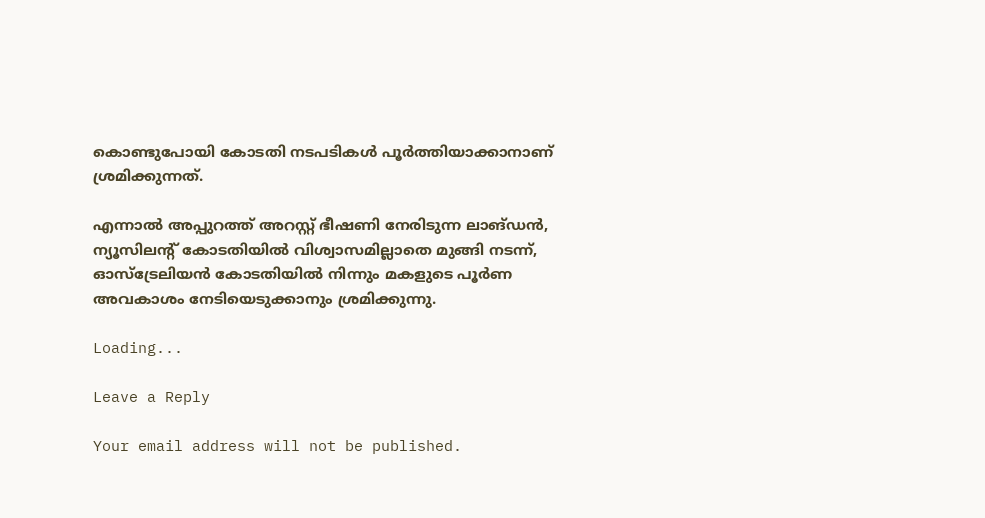കൊണ്ടുപോയി കോടതി നടപടികള്‍ പൂര്‍ത്തിയാക്കാനാണ് ശ്രമിക്കുന്നത്.

എന്നാല്‍ അപ്പുറത്ത് അറസ്റ്റ് ഭീഷണി നേരിടുന്ന ലാങ്ഡന്‍, ന്യൂസിലന്റ് കോടതിയില്‍ വിശ്വാസമില്ലാതെ മുങ്ങി നടന്ന്, ഓസ്‌ട്രേലിയന്‍ കോടതിയില്‍ നിന്നും മകളുടെ പൂര്‍ണ അവകാശം നേടിയെടുക്കാനും ശ്രമിക്കുന്നു.

Loading...

Leave a Reply

Your email address will not be published.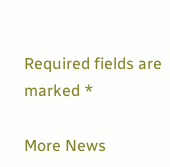Required fields are marked *

More News